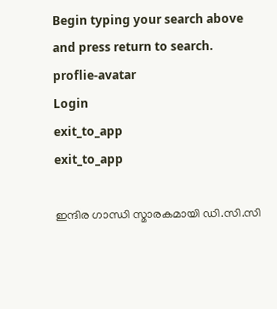Begin typing your search above and press return to search.
proflie-avatar
Login
exit_to_app
exit_to_app

ഇന്ദിര ഗാന്ധി സ്മാരകമായി ഡി.സി.സി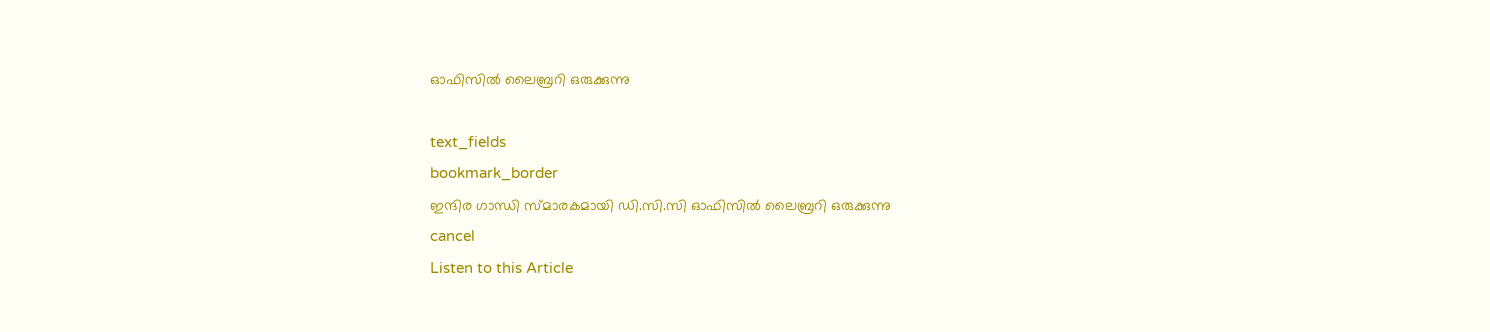ഓഫിസിൽ ലൈബ്രറി ഒരുക്കുന്നു

text_fields
bookmark_border
ഇന്ദിര ഗാന്ധി സ്മാരകമായി ഡി.സി.സി ഓഫിസിൽ ലൈബ്രറി ഒരുക്കുന്നു
cancel
Listen to this Article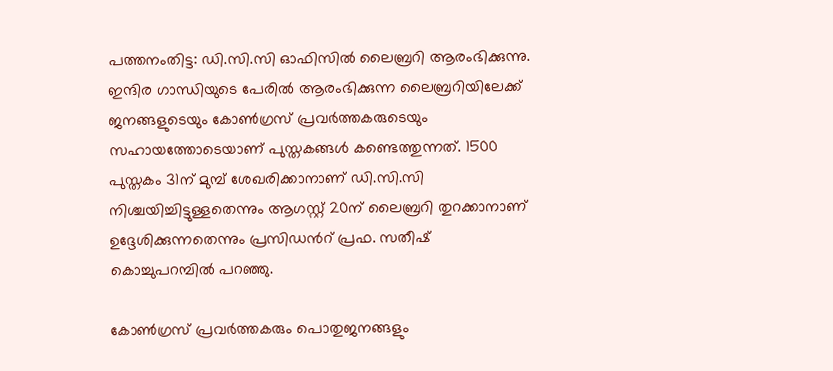പത്തനംതിട്ട: ഡി.സി.സി ഓഫിസില്‍ ലൈബ്രറി ആരംഭിക്കുന്നു. ഇന്ദിര ഗാന്ധിയുടെ പേരില്‍ ആരംഭിക്കുന്ന ലൈബ്രറിയിലേക്ക് ജനങ്ങളുടെയും കോണ്‍ഗ്രസ് പ്രവര്‍ത്തകരുടെയും സഹായത്തോടെയാണ് പുസ്തകങ്ങള്‍ കണ്ടെത്തുന്നത്. 1500 പുസ്തകം 31ന് മുമ്പ് ശേഖരിക്കാനാണ് ഡി.സി.സി നിശ്ചയിച്ചിട്ടുള്ളതെന്നും ആഗസ്റ്റ് 20ന് ലൈബ്രറി തുറക്കാനാണ് ഉദ്ദേശിക്കുന്നതെന്നും പ്രസിഡന്‍റ് പ്രഫ. സതീഷ് കൊച്ചുപറമ്പില്‍ പറഞ്ഞു.

കോണ്‍ഗ്രസ് പ്രവര്‍ത്തകരും പൊതുജനങ്ങളും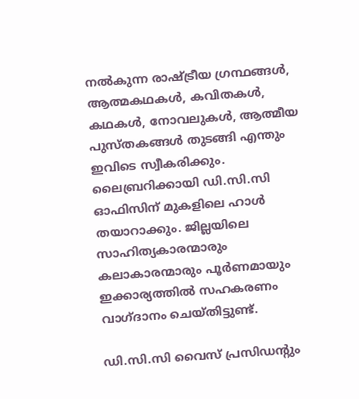നല്‍കുന്ന രാഷ്ട്രീയ ഗ്രന്ഥങ്ങള്‍, ആത്മകഥകള്‍, കവിതകള്‍, കഥകള്‍, നോവലുകള്‍, ആത്മീയ പുസ്തകങ്ങള്‍ തുടങ്ങി എന്തും ഇവിടെ സ്വീകരിക്കും. ലൈബ്രറിക്കായി ഡി.സി.സി ഓഫിസിന് മുകളിലെ ഹാള്‍ തയാറാക്കും. ജില്ലയിലെ സാഹിത്യകാരന്മാരും കലാകാരന്മാരും പൂര്‍ണമായും ഇക്കാര്യത്തില്‍ സഹകരണം വാഗ്ദാനം ചെയ്തിട്ടുണ്ട്.

ഡി.സി.സി വൈസ് പ്രസിഡന്‍റും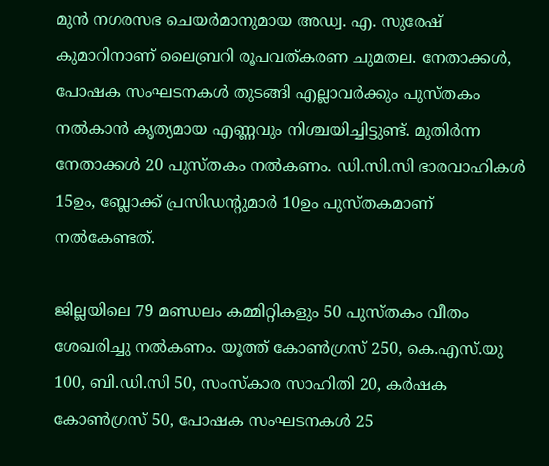മുന്‍ നഗരസഭ ചെയര്‍മാനുമായ അഡ്വ. എ. സുരേഷ് കുമാറിനാണ് ലൈബ്രറി രൂപവത്കരണ ചുമതല. നേതാക്കള്‍, പോഷക സംഘടനകള്‍ തുടങ്ങി എല്ലാവര്‍ക്കും പുസ്തകം നല്‍കാൻ കൃത്യമായ എണ്ണവും നിശ്ചയിച്ചിട്ടുണ്ട്. മുതിര്‍ന്ന നേതാക്കള്‍ 20 പുസ്തകം നല്‍കണം. ഡി.സി.സി ഭാരവാഹികള്‍ 15ഉം, ബ്ലോക്ക് പ്രസിഡന്‍റുമാര്‍ 10ഉം പുസ്തകമാണ് നല്‍കേണ്ടത്.

ജില്ലയിലെ 79 മണ്ഡലം കമ്മിറ്റികളും 50 പുസ്തകം വീതം ശേഖരിച്ചു നല്‍കണം. യൂത്ത് കോണ്‍ഗ്രസ് 250, കെ.എസ്.യു 100, ബി.ഡി.സി 50, സംസ്കാര സാഹിതി 20, കര്‍ഷക കോണ്‍ഗ്രസ് 50, പോഷക സംഘടനകള്‍ 25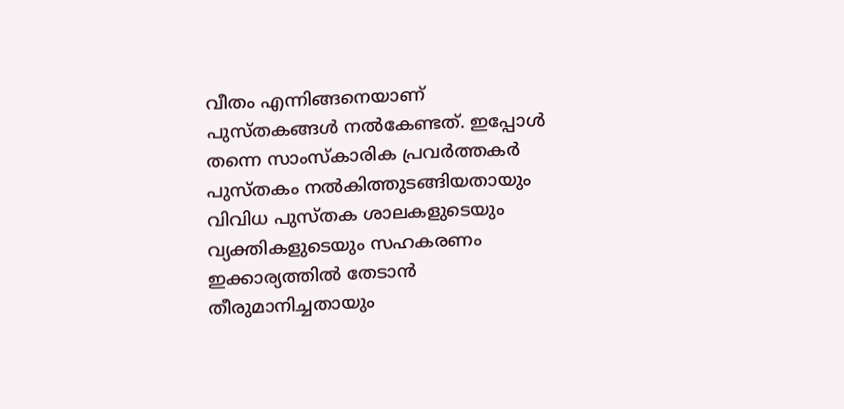വീതം എന്നിങ്ങനെയാണ് പുസ്തകങ്ങള്‍ നല്‍കേണ്ടത്. ഇപ്പോള്‍ തന്നെ സാംസ്കാരിക പ്രവര്‍ത്തകര്‍ പുസ്തകം നല്‍കിത്തുടങ്ങിയതായും വിവിധ പുസ്തക ശാലകളുടെയും വ്യക്തികളുടെയും സഹകരണം ഇക്കാര്യത്തില്‍ തേടാൻ തീരുമാനിച്ചതായും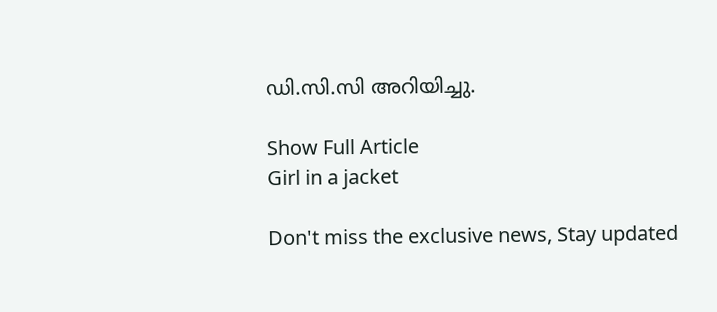ഡി.സി.സി അറിയിച്ചു.

Show Full Article
Girl in a jacket

Don't miss the exclusive news, Stay updated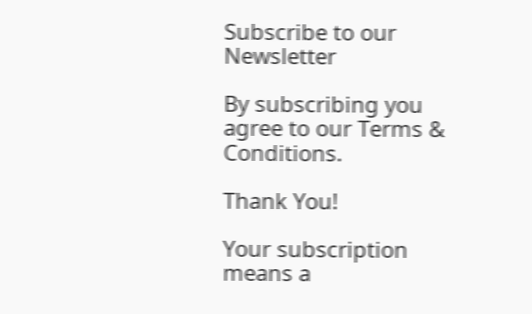Subscribe to our Newsletter

By subscribing you agree to our Terms & Conditions.

Thank You!

Your subscription means a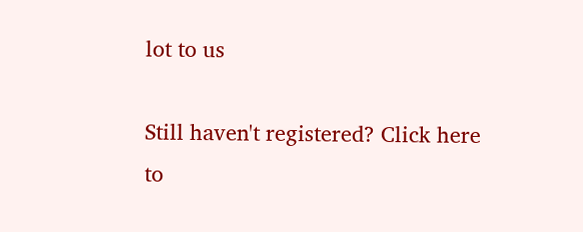lot to us

Still haven't registered? Click here to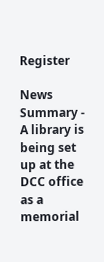Register

News Summary - A library is being set up at the DCC office as a memorial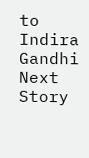to Indira Gandhi
Next Story